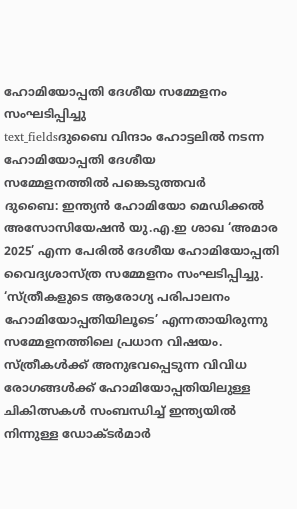ഹോമിയോപ്പതി ദേശീയ സമ്മേളനം സംഘടിപ്പിച്ചു
text_fieldsദുബൈ വിന്ദാം ഹോട്ടലിൽ നടന്ന ഹോമിയോപ്പതി ദേശീയ
സമ്മേളനത്തിൽ പങ്കെടുത്തവർ
ദുബൈ: ഇന്ത്യൻ ഹോമിയോ മെഡിക്കൽ അസോസിയേഷൻ യു.എ.ഇ ശാഖ ‘അമാര 2025’ എന്ന പേരിൽ ദേശീയ ഹോമിയോപ്പതി വൈദ്യശാസ്ത്ര സമ്മേളനം സംഘടിപ്പിച്ചു. ‘സ്ത്രീകളുടെ ആരോഗ്യ പരിപാലനം ഹോമിയോപ്പതിയിലൂടെ’ എന്നതായിരുന്നു സമ്മേളനത്തിലെ പ്രധാന വിഷയം. സ്ത്രീകൾക്ക് അനുഭവപ്പെടുന്ന വിവിധ രോഗങ്ങൾക്ക് ഹോമിയോപ്പതിയിലുള്ള ചികിത്സകൾ സംബന്ധിച്ച് ഇന്ത്യയിൽ നിന്നുള്ള ഡോക്ടർമാർ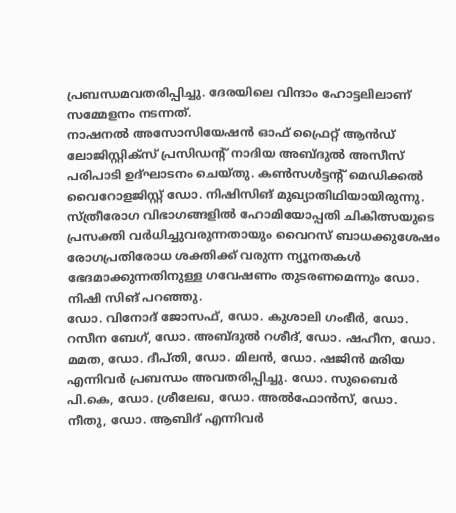പ്രബന്ധമവതരിപ്പിച്ചു. ദേരയിലെ വിന്ദാം ഹോട്ടലിലാണ് സമ്മേളനം നടന്നത്.
നാഷനൽ അസോസിയേഷൻ ഓഫ് ഫ്രൈറ്റ് ആൻഡ് ലോജിസ്റ്റിക്സ് പ്രസിഡന്റ് നാദിയ അബ്ദുൽ അസീസ് പരിപാടി ഉദ്ഘാടനം ചെയ്തു. കൺസൾട്ടന്റ് മെഡിക്കൽ വൈറോളജിസ്റ്റ് ഡോ. നിഷിസിങ് മുഖ്യാതിഥിയായിരുന്നു. സ്ത്രീരോഗ വിഭാഗങ്ങളിൽ ഹോമിയോപ്പതി ചികിത്സയുടെ പ്രസക്തി വർധിച്ചുവരുന്നതായും വൈറസ് ബാധക്കുശേഷം രോഗപ്രതിരോധ ശക്തിക്ക് വരുന്ന ന്യൂനതകൾ ഭേദമാക്കുന്നതിനുള്ള ഗവേഷണം തുടരണമെന്നും ഡോ. നിഷി സിങ് പറഞ്ഞു.
ഡോ. വിനോദ് ജോസഫ്, ഡോ. കുശാലി ഗംഭീർ, ഡോ. റസീന ബേഗ്, ഡോ. അബ്ദുൽ റശീദ്, ഡോ. ഷഹീന, ഡോ. മമത, ഡോ. ദീപ്തി, ഡോ. മിലൻ, ഡോ. ഷജിൻ മരിയ എന്നിവർ പ്രബന്ധം അവതരിപ്പിച്ചു. ഡോ. സുബൈർ പി.കെ, ഡോ. ശ്രീലേഖ, ഡോ. അൽഫോൻസ്, ഡോ. നീതു, ഡോ. ആബിദ് എന്നിവർ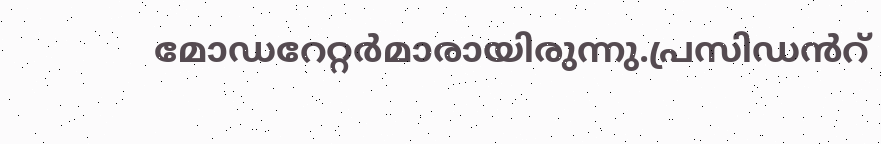മോഡറേറ്റർമാരായിരുന്നു.പ്രസിഡൻറ്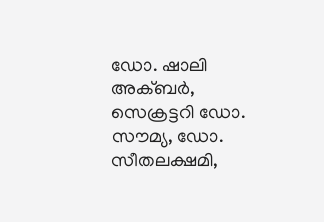ഡോ. ഷാലി അക്ബർ, സെക്രട്ടറി ഡോ. സൗമ്യ, ഡോ. സീതലക്ഷമി,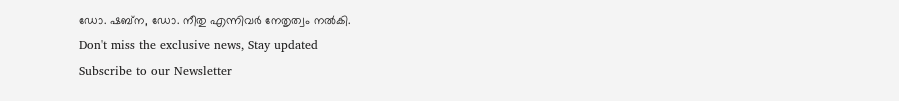ഡോ. ഷബ്ന, ഡോ. നീതു എന്നിവർ നേതൃത്വം നൽകി.
Don't miss the exclusive news, Stay updated
Subscribe to our Newsletter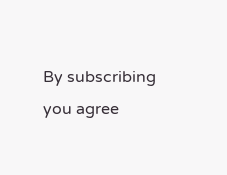By subscribing you agree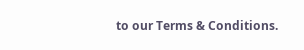to our Terms & Conditions.